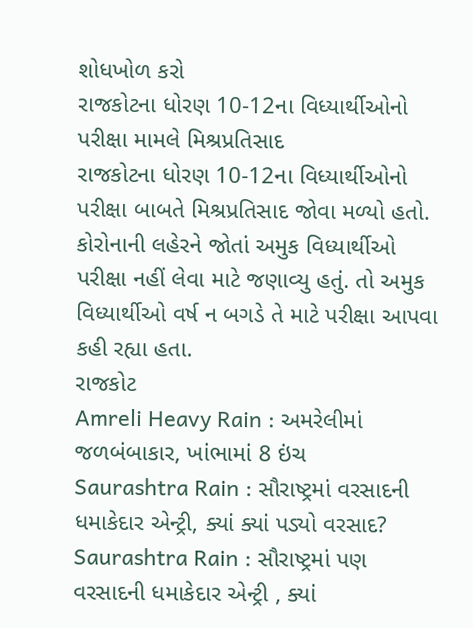શોધખોળ કરો
રાજકોટના ધોરણ 10-12ના વિધ્યાર્થીઓનો પરીક્ષા મામલે મિશ્રપ્રતિસાદ
રાજકોટના ધોરણ 10-12ના વિધ્યાર્થીઓનો પરીક્ષા બાબતે મિશ્રપ્રતિસાદ જોવા મળ્યો હતો. કોરોનાની લહેરને જોતાં અમુક વિધ્યાર્થીઓ પરીક્ષા નહીં લેવા માટે જણાવ્યુ હતું. તો અમુક વિધ્યાર્થીઓ વર્ષ ન બગડે તે માટે પરીક્ષા આપવા કહી રહ્યા હતા.
રાજકોટ
Amreli Heavy Rain : અમરેલીમાં જળબંબાકાર, ખાંભામાં 8 ઇંચ
Saurashtra Rain : સૌરાષ્ટ્રમાં વરસાદની ધમાકેદાર એન્ટ્રી, ક્યાં ક્યાં પડ્યો વરસાદ?
Saurashtra Rain : સૌરાષ્ટ્રમાં પણ વરસાદની ધમાકેદાર એન્ટ્રી , ક્યાં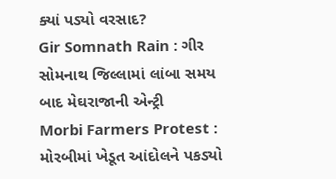ક્યાં પડ્યો વરસાદ?
Gir Somnath Rain : ગીર સોમનાથ જિલ્લામાં લાંબા સમય બાદ મેઘરાજાની એન્ટ્રી
Morbi Farmers Protest : મોરબીમાં ખેડૂત આંદોલને પકડ્યો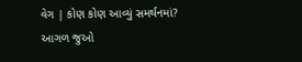વેગ | કોણ કોણ આવ્યું સમર્થનમાં?
આગળ જુઓ